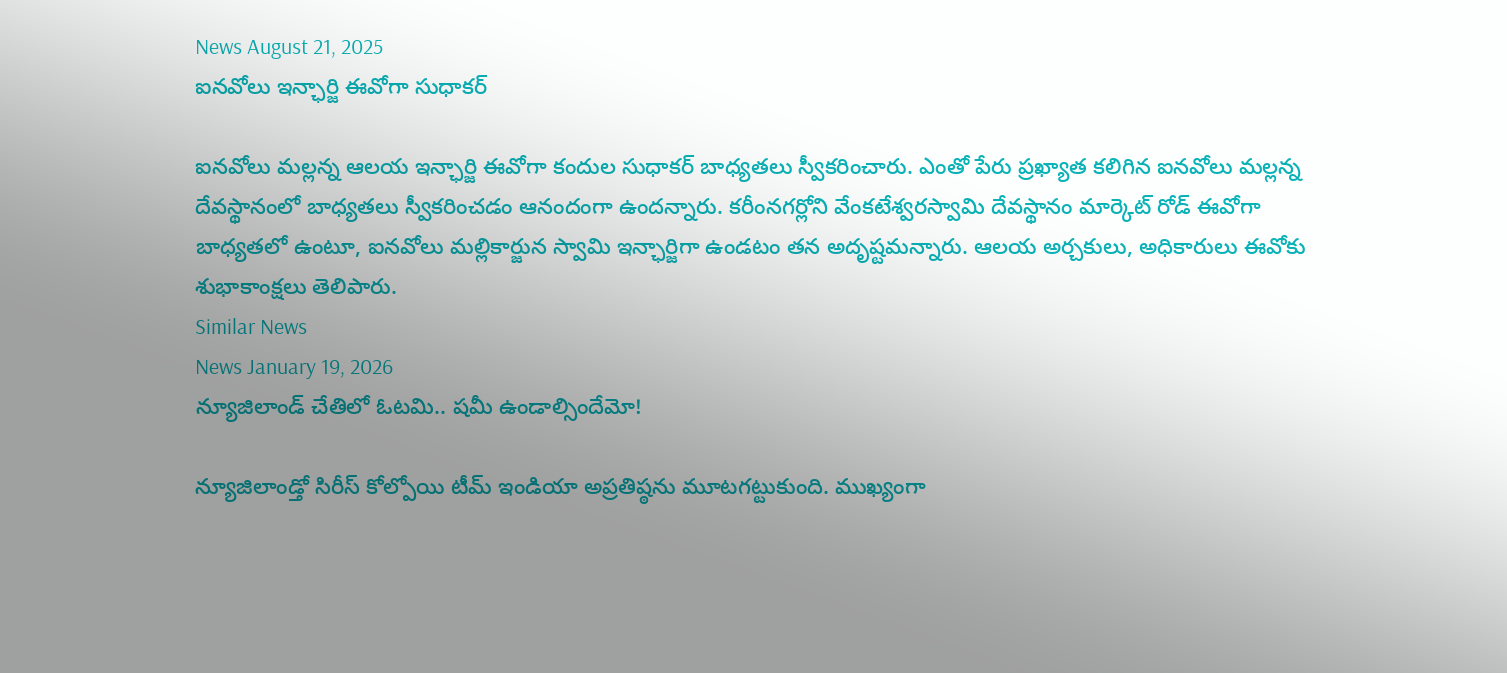News August 21, 2025
ఐనవోలు ఇన్ఛార్జి ఈవోగా సుధాకర్

ఐనవోలు మల్లన్న ఆలయ ఇన్ఛార్జి ఈవోగా కందుల సుధాకర్ బాధ్యతలు స్వీకరించారు. ఎంతో పేరు ప్రఖ్యాత కలిగిన ఐనవోలు మల్లన్న దేవస్థానంలో బాధ్యతలు స్వీకరించడం ఆనందంగా ఉందన్నారు. కరీంనగర్లోని వేంకటేశ్వరస్వామి దేవస్థానం మార్కెట్ రోడ్ ఈవోగా బాధ్యతలో ఉంటూ, ఐనవోలు మల్లికార్జున స్వామి ఇన్ఛార్జిగా ఉండటం తన అదృష్టమన్నారు. ఆలయ అర్చకులు, అధికారులు ఈవోకు శుభాకాంక్షలు తెలిపారు.
Similar News
News January 19, 2026
న్యూజిలాండ్ చేతిలో ఓటమి.. షమీ ఉండాల్సిందేమో!

న్యూజిలాండ్తో సిరీస్ కోల్పోయి టీమ్ ఇండియా అప్రతిష్ఠను మూటగట్టుకుంది. ముఖ్యంగా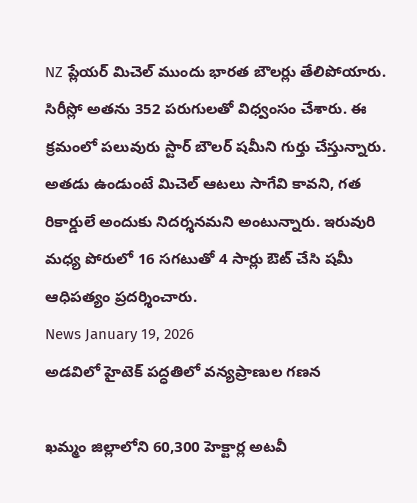NZ ప్లేయర్ మిచెల్ ముందు భారత బౌలర్లు తేలిపోయారు. సిరీస్లో అతను 352 పరుగులతో విధ్వంసం చేశారు. ఈ క్రమంలో పలువురు స్టార్ బౌలర్ షమీని గుర్తు చేస్తున్నారు. అతడు ఉండుంటే మిచెల్ ఆటలు సాగేవి కావని, గత రికార్డులే అందుకు నిదర్శనమని అంటున్నారు. ఇరువురి మధ్య పోరులో 16 సగటుతో 4 సార్లు ఔట్ చేసి షమీ ఆధిపత్యం ప్రదర్శించారు.
News January 19, 2026
అడవిలో హైటెక్ పద్ధతిలో వన్యప్రాణుల గణన

ఖమ్మం జిల్లాలోని 60,300 హెక్టార్ల అటవీ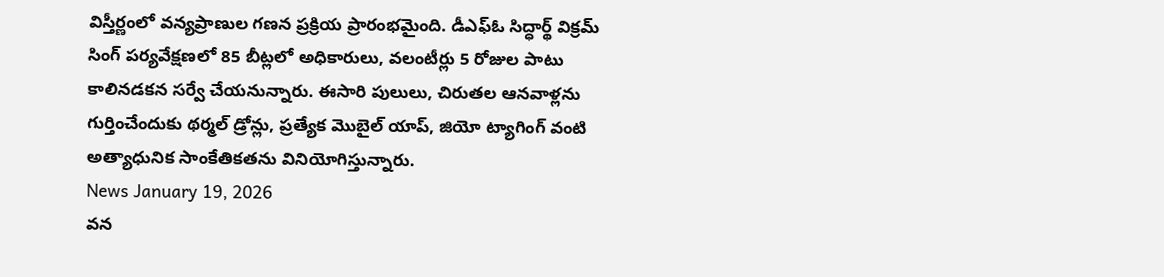విస్తీర్ణంలో వన్యప్రాణుల గణన ప్రక్రియ ప్రారంభమైంది. డీఎఫ్ఓ సిద్ధార్థ్ విక్రమ్ సింగ్ పర్యవేక్షణలో 85 బీట్లలో అధికారులు, వలంటీర్లు 5 రోజుల పాటు కాలినడకన సర్వే చేయనున్నారు. ఈసారి పులులు, చిరుతల ఆనవాళ్లను గుర్తించేందుకు థర్మల్ డ్రోన్లు, ప్రత్యేక మొబైల్ యాప్, జియో ట్యాగింగ్ వంటి అత్యాధునిక సాంకేతికతను వినియోగిస్తున్నారు.
News January 19, 2026
వన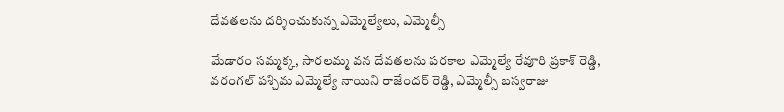దేవతలను దర్శించుకున్న ఎమ్మెల్యేలు, ఎమ్మెల్సీ

మేడారం సమ్మక్క, సారలమ్మ వన దేవతలను పరకాల ఎమ్మెల్యే రేవూరి ప్రకాశ్ రెడ్డి, వరంగల్ పశ్చిమ ఎమ్మెల్యే నాయిని రాజేందర్ రెడ్డి, ఎమ్మెల్సీ బస్వరాజు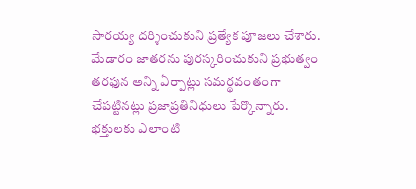సారయ్య దర్శించుకుని ప్రత్యేక పూజలు చేశారు. మేడారం జాతరను పురస్కరించుకుని ప్రభుత్వం తరఫున అన్ని ఏర్పాట్లు సమర్థవంతంగా చేపట్టినట్లు ప్రజాప్రతినిధులు పేర్కొన్నారు. భక్తులకు ఎలాంటి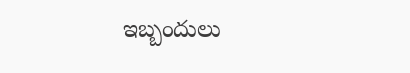ఇబ్బందులు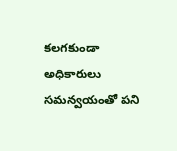కలగకుండా అధికారులు సమన్వయంతో పని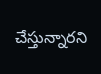చేస్తున్నారని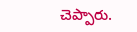చెప్పారు.